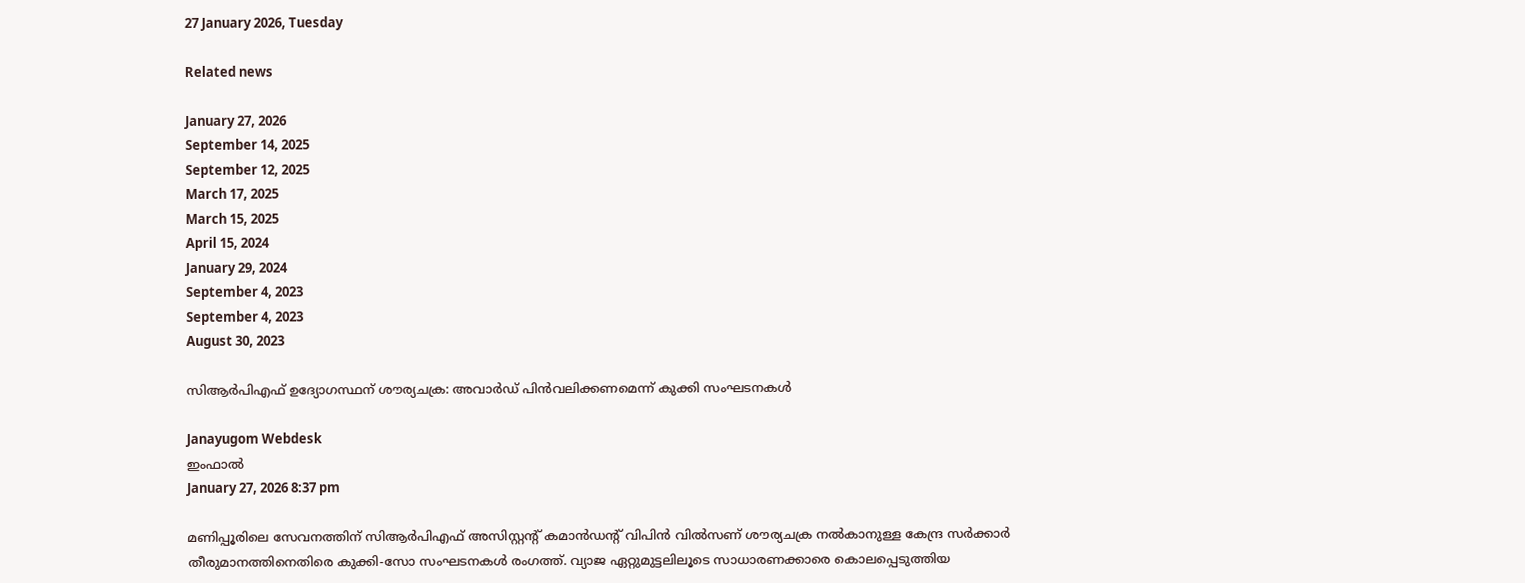27 January 2026, Tuesday

Related news

January 27, 2026
September 14, 2025
September 12, 2025
March 17, 2025
March 15, 2025
April 15, 2024
January 29, 2024
September 4, 2023
September 4, 2023
August 30, 2023

സിആർ‌പി‌എഫ് ഉദ്യോഗസ്ഥന് ശൗര്യചക്ര: അവാർഡ് പിൻവലിക്കണമെന്ന് കുക്കി സംഘടനകൾ

Janayugom Webdesk
ഇംഫാൽ
January 27, 2026 8:37 pm

മണിപ്പൂരിലെ സേവനത്തിന് സിആർ‌പി‌എഫ് അസിസ്റ്റന്റ് കമാൻഡന്റ് വിപിൻ വിൽസണ് ശൗര്യചക്ര നൽകാനുള്ള കേന്ദ്ര സർക്കാർ തീരുമാനത്തിനെതിരെ കുക്കി-സോ സംഘടനകൾ രംഗത്ത്. വ്യാജ ഏറ്റുമുട്ടലിലൂടെ സാധാരണക്കാരെ കൊലപ്പെടുത്തിയ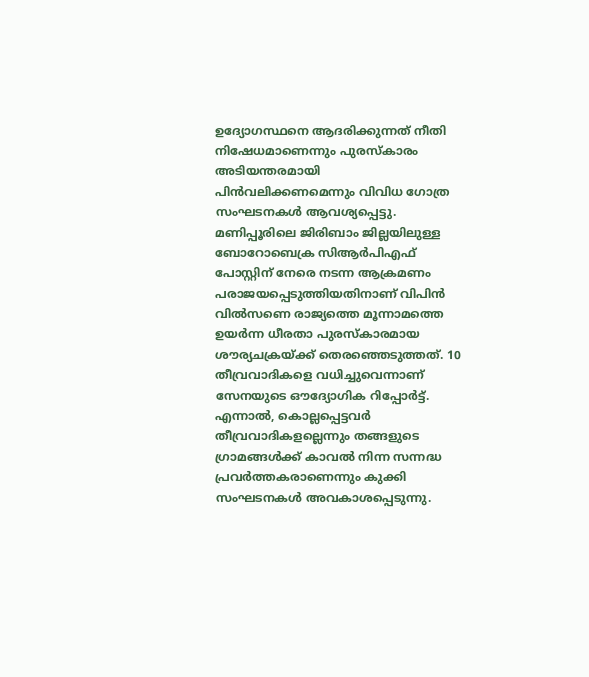ഉദ്യോഗസ്ഥനെ ആദരിക്കുന്നത് നീതി നിഷേധമാണെന്നും പുരസ്കാരം അടിയന്തരമായി പിൻവലിക്കണമെന്നും വിവിധ ഗോത്ര സംഘടനകൾ ആവശ്യപ്പെട്ടു.
മണിപ്പൂരിലെ ജിരിബാം ജില്ലയിലുള്ള ബോറോബെക്ര സിആർ‌പി‌എഫ് പോസ്റ്റിന് നേരെ നടന്ന ആക്രമണം പരാജയപ്പെടുത്തിയതിനാണ് വിപിൻ വിൽസണെ രാജ്യത്തെ മൂന്നാമത്തെ ഉയർന്ന ധീരതാ പുരസ്കാരമായ ശൗര്യചക്രയ്ക്ക് തെരഞ്ഞെടുത്തത്. 10 തീവ്രവാദികളെ വധിച്ചുവെന്നാണ് സേനയുടെ ഔദ്യോഗിക റിപ്പോർട്ട്. എന്നാൽ, കൊല്ലപ്പെട്ടവർ തീവ്രവാദികളല്ലെന്നും തങ്ങളുടെ ഗ്രാമങ്ങൾക്ക് കാവൽ നിന്ന സന്നദ്ധ പ്രവർത്തകരാണെന്നും കുക്കി സംഘടനകൾ അവകാശപ്പെടുന്നു.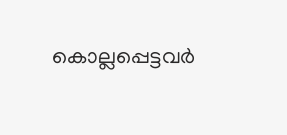കൊല്ലപ്പെട്ടവർ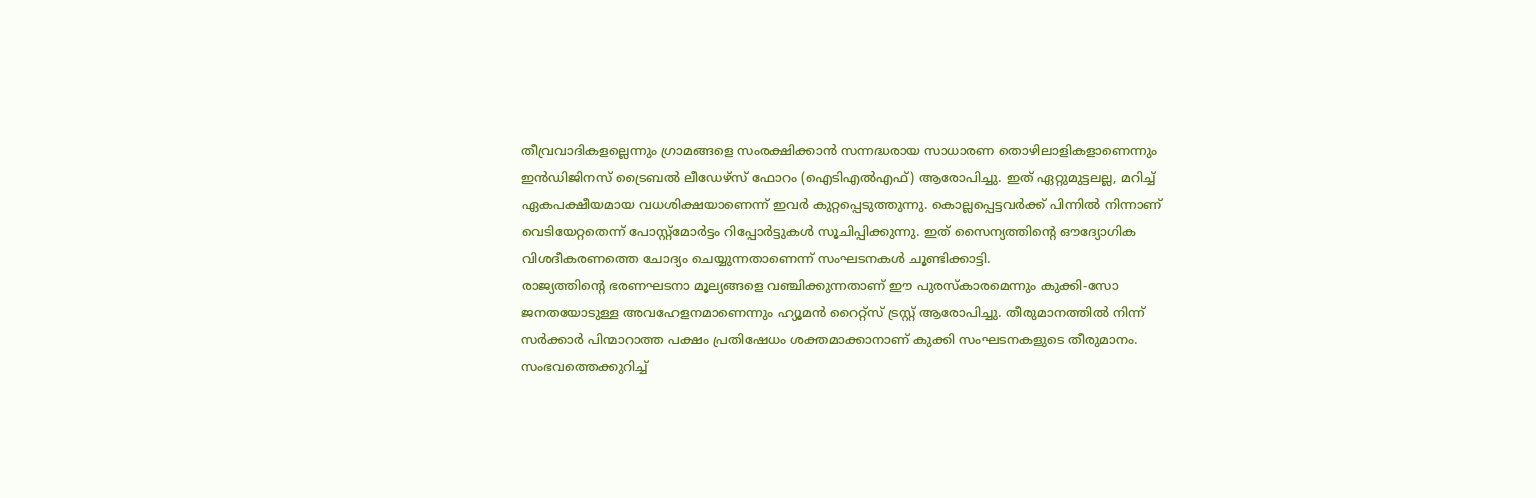തീവ്രവാദികളല്ലെന്നും ഗ്രാമങ്ങളെ സംരക്ഷിക്കാൻ സന്നദ്ധരായ സാധാരണ തൊഴിലാളികളാണെന്നും ഇൻഡിജിനസ് ട്രൈബൽ ലീഡേഴ്‌സ് ഫോറം (ഐടിഎല്‍എഫ്) ആരോപിച്ചു. ഇത് ഏറ്റുമുട്ടലല്ല, മറിച്ച് ഏകപക്ഷീയമായ വധശിക്ഷയാണെന്ന് ഇവർ കുറ്റപ്പെടുത്തുന്നു. കൊല്ലപ്പെട്ടവർക്ക് പിന്നിൽ നിന്നാണ് വെടിയേറ്റതെന്ന് പോസ്റ്റ്‌മോർട്ടം റിപ്പോർട്ടുകൾ സൂചിപ്പിക്കുന്നു. ഇത് സൈന്യത്തിന്റെ ഔദ്യോഗിക വിശദീകരണത്തെ ചോദ്യം ചെയ്യുന്നതാണെന്ന് സംഘടനകൾ ചൂണ്ടിക്കാട്ടി.
രാജ്യത്തിന്റെ ഭരണഘടനാ മൂല്യങ്ങളെ വഞ്ചിക്കുന്നതാണ് ഈ പുരസ്കാരമെന്നും കുക്കി-സോ ജനതയോടുള്ള അവഹേളനമാണെന്നും ഹ്യൂമൻ റൈറ്റ്‌സ് ട്രസ്റ്റ് ആരോപിച്ചു. തീരുമാനത്തിൽ നിന്ന് സർക്കാർ പിന്മാറാത്ത പക്ഷം പ്രതിഷേധം ശക്തമാക്കാനാണ് കുക്കി സംഘടനകളുടെ തീരുമാനം. സംഭവത്തെക്കുറിച്ച്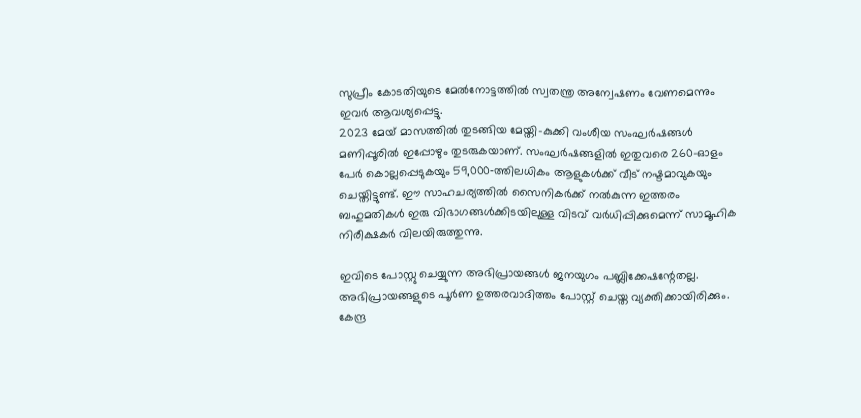സുപ്രീം കോടതിയുടെ മേൽനോട്ടത്തിൽ സ്വതന്ത്ര അന്വേഷണം വേണമെന്നും ഇവർ ആവശ്യപ്പെട്ടു.
2023 മേയ് മാസത്തിൽ തുടങ്ങിയ മേയ്തി-കുക്കി വംശീയ സംഘർഷങ്ങൾ മണിപ്പൂരിൽ ഇപ്പോഴും തുടരുകയാണ്. സംഘർഷങ്ങളിൽ ഇതുവരെ 260-ഓളം പേർ കൊല്ലപ്പെടുകയും 59,000‑ത്തിലധികം ആളുകൾക്ക് വീട് നഷ്ടമാവുകയും ചെയ്തിട്ടുണ്ട്. ഈ സാഹചര്യത്തിൽ സൈനികർക്ക് നൽകുന്ന ഇത്തരം ബഹുമതികൾ ഇരു വിഭാഗങ്ങൾക്കിടയിലുള്ള വിടവ് വര്‍ധിപ്പിക്കുമെന്ന് സാമൂഹിക നിരീക്ഷകർ വിലയിരുത്തുന്നു.

ഇവിടെ പോസ്റ്റു ചെയ്യുന്ന അഭിപ്രായങ്ങള്‍ ജനയുഗം പബ്ലിക്കേഷന്റേതല്ല. അഭിപ്രായങ്ങളുടെ പൂര്‍ണ ഉത്തരവാദിത്തം പോസ്റ്റ് ചെയ്ത വ്യക്തിക്കായിരിക്കും. കേന്ദ്ര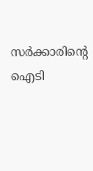സര്‍ക്കാരിന്റെ ഐടി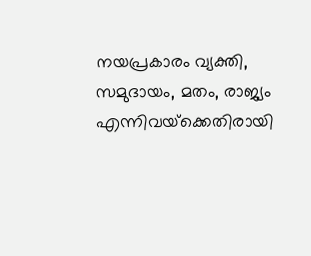നയപ്രകാരം വ്യക്തി, സമുദായം, മതം, രാജ്യം എന്നിവയ്‌ക്കെതിരായി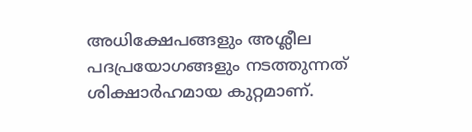അധിക്ഷേപങ്ങളും അശ്ലീല പദപ്രയോഗങ്ങളും നടത്തുന്നത് ശിക്ഷാര്‍ഹമായ കുറ്റമാണ്.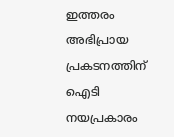ഇത്തരം അഭിപ്രായ പ്രകടനത്തിന് ഐടി നയപ്രകാരം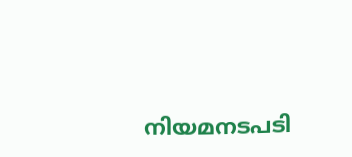നിയമനടപടി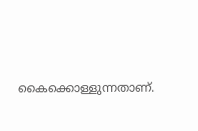കൈക്കൊള്ളുന്നതാണ്.